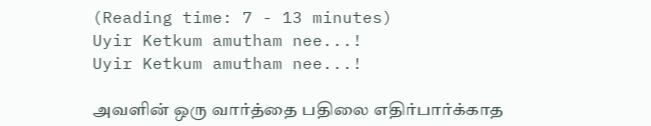(Reading time: 7 - 13 minutes)
Uyir Ketkum amutham nee...!
Uyir Ketkum amutham nee...!

அவளின் ஒரு வார்த்தை பதிலை எதிர்பார்க்காத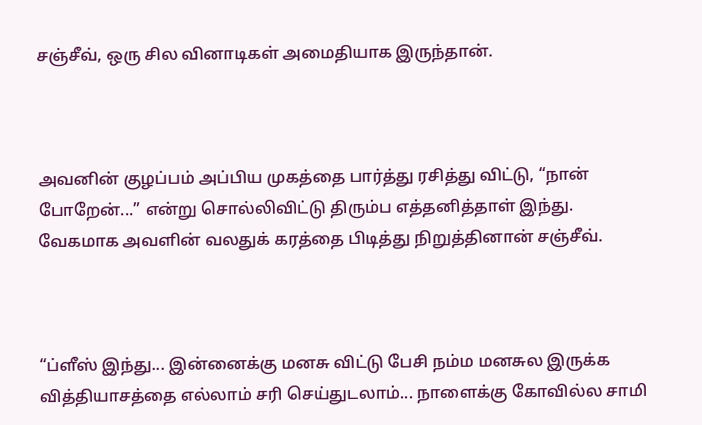சஞ்சீவ், ஒரு சில வினாடிகள் அமைதியாக இருந்தான்.



அவனின் குழப்பம் அப்பிய முகத்தை பார்த்து ரசித்து விட்டு, “நான் போறேன்...” என்று சொல்லிவிட்டு திரும்ப எத்தனித்தாள் இந்து. வேகமாக அவளின் வலதுக் கரத்தை பிடித்து நிறுத்தினான் சஞ்சீவ்.



“ப்ளீஸ் இந்து... இன்னைக்கு மனசு விட்டு பேசி நம்ம மனசுல இருக்க வித்தியாசத்தை எல்லாம் சரி செய்துடலாம்... நாளைக்கு கோவில்ல சாமி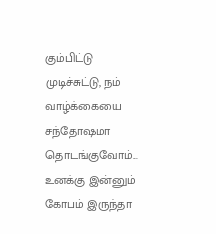கும்பிட்டு முடிச்சுட்டு, நம் வாழ்க்கையை சந்தோஷமா தொடங்குவோம்... உனக்கு இன்னும் கோபம் இருந்தா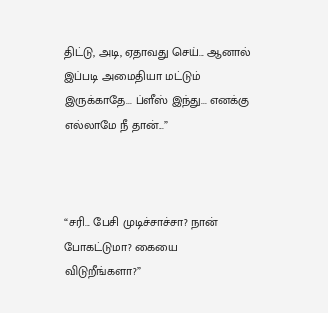திட்டு, அடி, ஏதாவது செய்... ஆனால் இப்படி அமைதியா மட்டும் இருக்காதே... ப்ளீஸ் இந்து... எனக்கு எல்லாமே நீ தான்...”



“சரி... பேசி முடிச்சாச்சா? நான் போகட்டுமா? கையை விடுறீங்களா?”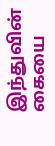இந்துவின் கையை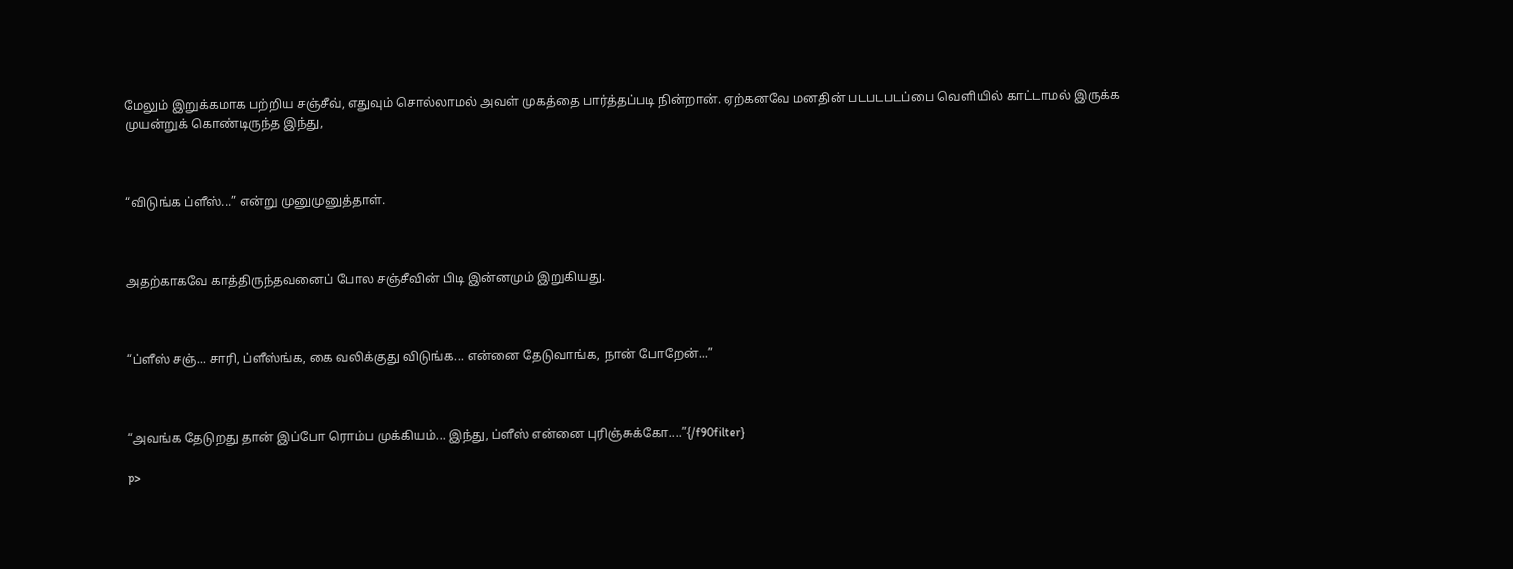மேலும் இறுக்கமாக பற்றிய சஞ்சீவ், எதுவும் சொல்லாமல் அவள் முகத்தை பார்த்தப்படி நின்றான். ஏற்கனவே மனதின் படபடபடப்பை வெளியில் காட்டாமல் இருக்க முயன்றுக் கொண்டிருந்த இந்து,



“விடுங்க ப்ளீஸ்...” என்று முனுமுனுத்தாள்.



அதற்காகவே காத்திருந்தவனைப் போல சஞ்சீவின் பிடி இன்னமும் இறுகியது.



“ப்ளீஸ் சஞ்... சாரி, ப்ளீஸ்ங்க, கை வலிக்குது விடுங்க... என்னை தேடுவாங்க, நான் போறேன்...”



“அவங்க தேடுறது தான் இப்போ ரொம்ப முக்கியம்... இந்து, ப்ளீஸ் என்னை புரிஞ்சுக்கோ....”{/f90filter}

p>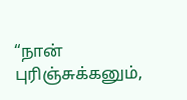“நான் புரிஞ்சுக்கனும்,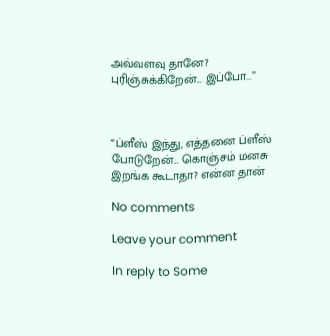அவ்வளவு தானே? புரிஞ்சுக்கிறேன்... இப்போ...”



“ப்ளீஸ் இந்து, எத்தனை ப்ளீஸ் போடுறேன்... கொஞ்சம் மனசு இறங்க கூடாதா? என்ன தான்

No comments

Leave your comment

In reply to Some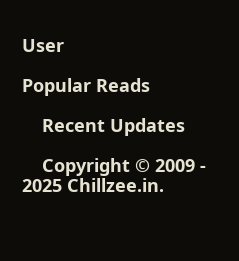User

Popular Reads

    Recent Updates

    Copyright © 2009 - 2025 Chillzee.in.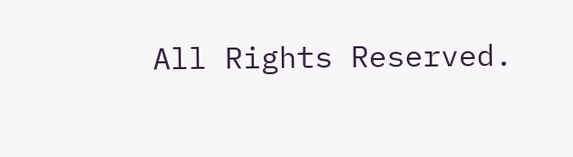All Rights Reserved.